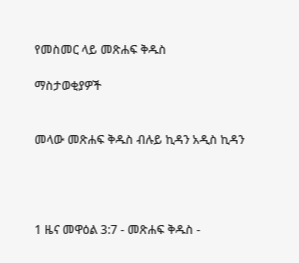የመስመር ላይ መጽሐፍ ቅዱስ

ማስታወቂያዎች


መላው መጽሐፍ ቅዱስ ብሉይ ኪዳን አዲስ ኪዳን




1 ዜና መዋዕል 3:7 - መጽሐፍ ቅዱስ -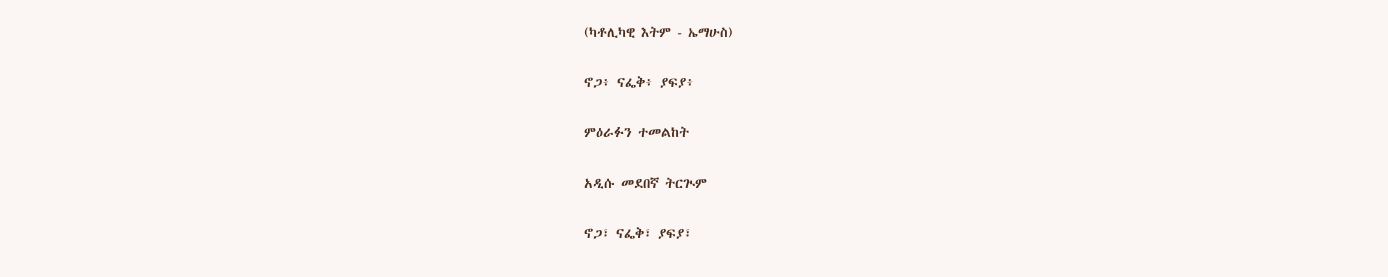(ካቶሊካዊ እትም - ኤማሁስ)

ኖጋ፥ ናፌቅ፥ ያፍያ፥

ምዕራፉን ተመልከት

አዲሱ መደበኛ ትርጒም

ኖጋ፣ ናፌቅ፣ ያፍያ፣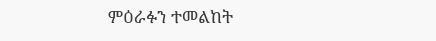ምዕራፉን ተመልከት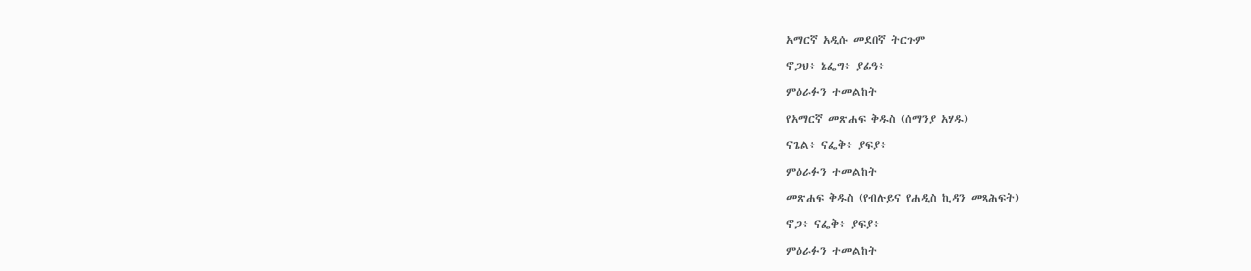አማርኛ አዲሱ መደበኛ ትርጉም

ኖጋህ፥ ኔፌግ፥ ያፊዓ፥

ምዕራፉን ተመልከት

የአማርኛ መጽሐፍ ቅዱስ (ሰማንያ አሃዱ)

ናጌል፥ ናፌቅ፥ ያፍያ፥

ምዕራፉን ተመልከት

መጽሐፍ ቅዱስ (የብሉይና የሐዲስ ኪዳን መጻሕፍት)

ኖጋ፥ ናፌቅ፥ ያፍያ፥

ምዕራፉን ተመልከት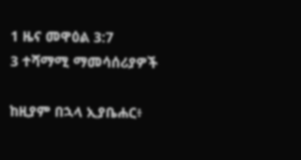1 ዜና መዋዕል 3:7
3 ተሻማሚ ማመሳሰሪያዎች

ከዚያም በኋላ ኢያቤሐር፥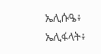ኤሊሱዔ፥ ኤሊፋላት፥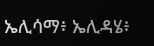ኤሊሳማ፥ ኤሊዳሄ፥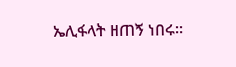ኤሊፋላት ዘጠኝ ነበሩ።